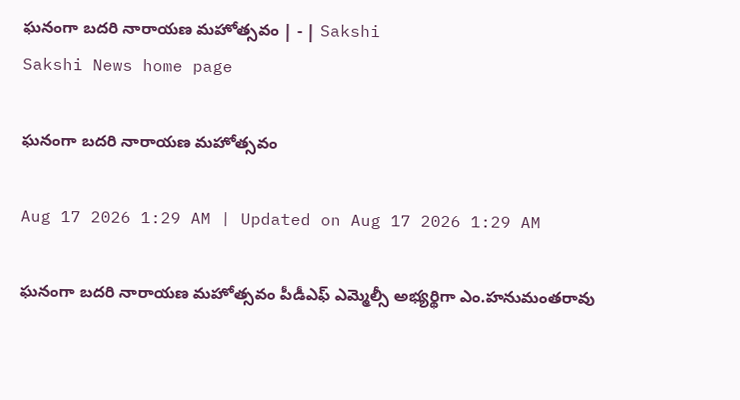ఘనంగా బదరి నారాయణ మహోత్సవం | - | Sakshi
Sakshi News home page

ఘనంగా బదరి నారాయణ మహోత్సవం

Aug 17 2026 1:29 AM | Updated on Aug 17 2026 1:29 AM

ఘనంగా బదరి నారాయణ మహోత్సవం పీడీఎఫ్‌ ఎమ్మెల్సీ అభ్యర్థిగా ఎం.హనుమంతరావు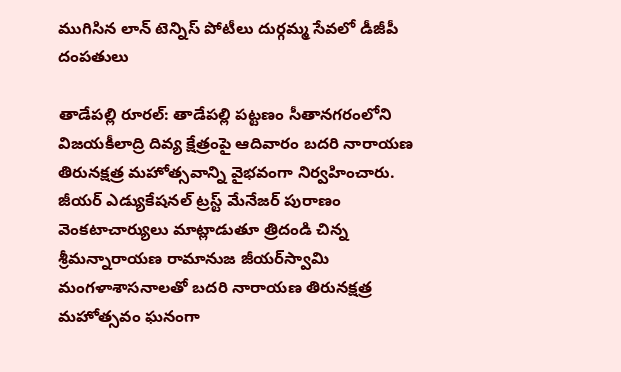ముగిసిన లాన్‌ టెన్నిస్‌ పోటీలు దుర్గమ్మ సేవలో డీజీపీ దంపతులు

తాడేపల్లి రూరల్‌: తాడేపల్లి పట్టణం సీతానగరంలోని విజయకీలాద్రి దివ్య క్షేత్రంపై ఆదివారం బదరి నారాయణ తిరునక్షత్ర మహోత్సవాన్ని వైభవంగా నిర్వహించారు. జీయర్‌ ఎడ్యుకేషనల్‌ ట్రస్ట్‌ మేనేజర్‌ పురాణం వెంకటాచార్యులు మాట్లాడుతూ త్రిదండి చిన్న శ్రీమన్నారాయణ రామానుజ జీయర్‌స్వామి మంగళాశాసనాలతో బదరి నారాయణ తిరునక్షత్ర మహోత్సవం ఘనంగా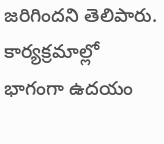జరిగిందని తెలిపారు. కార్యక్రమాల్లో భాగంగా ఉదయం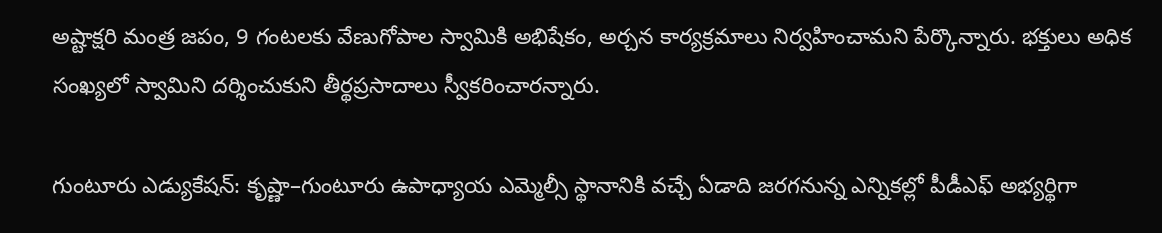అష్టాక్షరి మంత్ర జపం, 9 గంటలకు వేణుగోపాల స్వామికి అభిషేకం, అర్చన కార్యక్రమాలు నిర్వహించామని పేర్కొన్నారు. భక్తులు అధిక సంఖ్యలో స్వామిని దర్శించుకుని తీర్థప్రసాదాలు స్వీకరించారన్నారు.

గుంటూరు ఎడ్యుకేషన్‌: కృష్ణా–గుంటూరు ఉపాధ్యాయ ఎమ్మెల్సీ స్థానానికి వచ్చే ఏడాది జరగనున్న ఎన్నికల్లో పీడీఎఫ్‌ అభ్యర్థిగా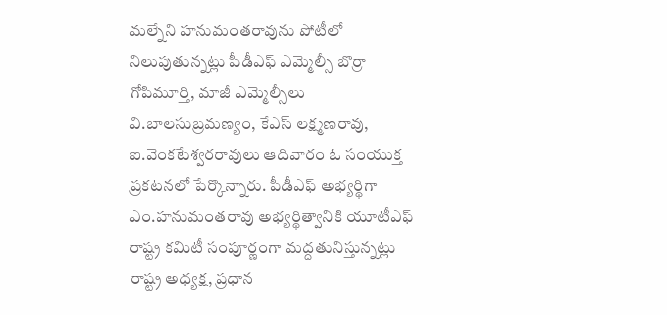మల్నేని హనుమంతరావును పోటీలో నిలుపుతున్నట్లు పీడీఎఫ్‌ ఎమ్మెల్సీ బొర్రా గోపిమూర్తి, మాజీ ఎమ్మెల్సీలు వి.బాలసుబ్రమణ్యం, కేఎస్‌ లక్ష్మణరావు, ఐ.వెంకటేశ్వరరావులు ఆదివారం ఓ సంయుక్త ప్రకటనలో పేర్కొన్నారు. పీడీఎఫ్‌ అభ్యర్థిగా ఎం.హనుమంతరావు అభ్యర్థిత్వానికి యూటీఎఫ్‌ రాష్ట్ర కమిటీ సంపూర్ణంగా మద్దతునిస్తున్నట్లు రాష్ట్ర అధ్యక్ష, ప్రధాన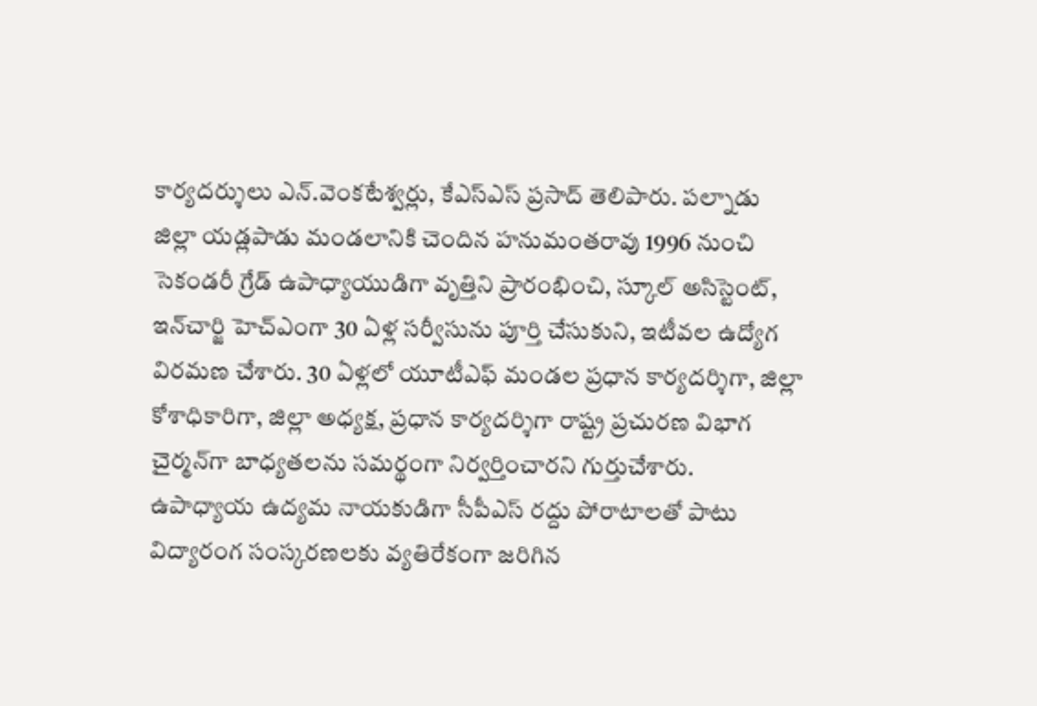కార్యదర్శులు ఎన్‌.వెంకటేశ్వర్లు, కేఎస్‌ఎస్‌ ప్రసాద్‌ తెలిపారు. పల్నాడు జిల్లా యడ్లపాడు మండలానికి చెందిన హనుమంతరావు 1996 నుంచి సెకండరీ గ్రేడ్‌ ఉపాధ్యాయుడిగా వృత్తిని ప్రారంభించి, స్కూల్‌ అసిస్టెంట్‌, ఇన్‌చార్జి హెచ్‌ఎంగా 30 ఏళ్ల సర్వీసును పూర్తి చేసుకుని, ఇటీవల ఉద్యోగ విరమణ చేశారు. 30 ఏళ్లలో యూటీఎఫ్‌ మండల ప్రధాన కార్యదర్శిగా, జిల్లా కోశాధికారిగా, జిల్లా అధ్యక్ష, ప్రధాన కార్యదర్శిగా రాష్ట్ర ప్రచురణ విభాగ చైర్మన్‌గా బాధ్యతలను సమర్థంగా నిర్వర్తించారని గుర్తుచేశారు. ఉపాధ్యాయ ఉద్యమ నాయకుడిగా సీపీఎస్‌ రద్దు పోరాటాలతో పాటు విద్యారంగ సంస్కరణలకు వ్యతిరేకంగా జరిగిన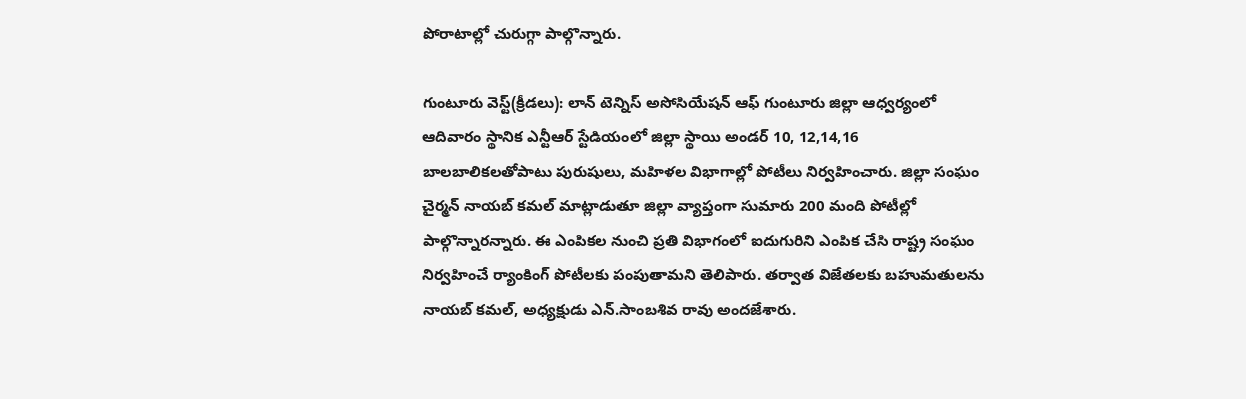పోరాటాల్లో చురుగ్గా పాల్గొన్నారు.

గుంటూరు వెస్ట్‌(క్రీడలు): లాన్‌ టెన్నిస్‌ అసోసియేషన్‌ ఆఫ్‌ గుంటూరు జిల్లా ఆధ్వర్యంలో ఆదివారం స్థానిక ఎన్టీఆర్‌ స్టేడియంలో జిల్లా స్థాయి అండర్‌ 10, 12,14,16 బాలబాలికలతోపాటు పురుషులు, మహిళల విభాగాల్లో పోటీలు నిర్వహించారు. జిల్లా సంఘం చైర్మన్‌ నాయబ్‌ కమల్‌ మాట్లాడుతూ జిల్లా వ్యాప్తంగా సుమారు 200 మంది పోటీల్లో పాల్గొన్నారన్నారు. ఈ ఎంపికల నుంచి ప్రతి విభాగంలో ఐదుగురిని ఎంపిక చేసి రాష్ట్ర సంఘం నిర్వహించే ర్యాంకింగ్‌ పోటీలకు పంపుతామని తెలిపారు. తర్వాత విజేతలకు బహుమతులను నాయబ్‌ కమల్‌, అధ్యక్షుడు ఎన్‌.సాంబశివ రావు అందజేశారు.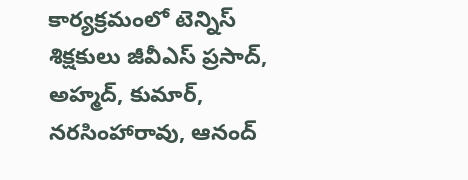కార్యక్రమంలో టెన్నిస్‌ శిక్షకులు జీవీఎస్‌ ప్రసాద్‌, అహ్మద్‌, కుమార్‌, నరసింహారావు, ఆనంద్‌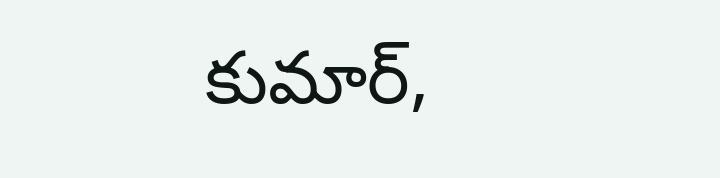కుమార్‌,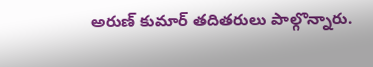అరుణ్‌ కుమార్‌ తదితరులు పాల్గొన్నారు.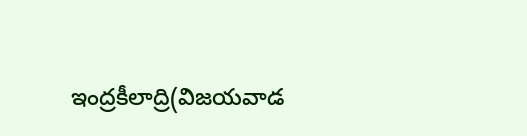ఇంద్రకీలాద్రి(విజయవాడ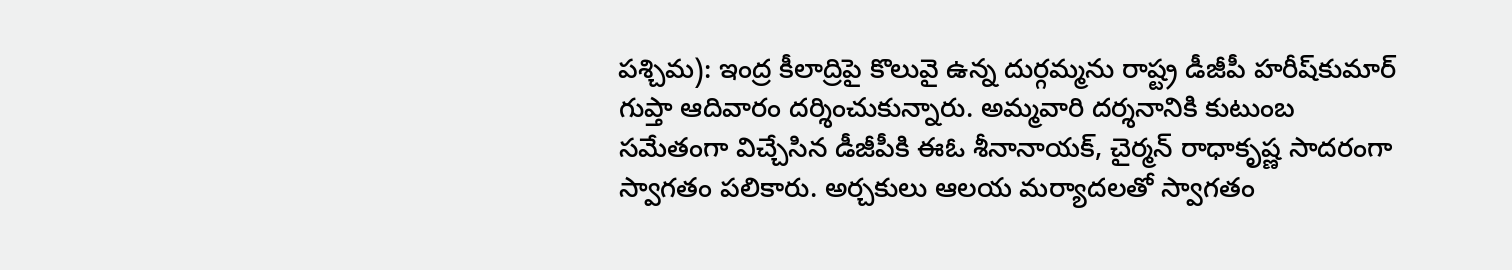పశ్చిమ): ఇంద్ర కీలాద్రిపై కొలువై ఉన్న దుర్గమ్మను రాష్ట్ర డీజీపీ హరీష్‌కుమార్‌ గుప్తా ఆదివారం దర్శించుకున్నారు. అమ్మవారి దర్శనానికి కుటుంబ సమేతంగా విచ్చేసిన డీజీపీకి ఈఓ శీనానాయక్‌, చైర్మన్‌ రాధాకృష్ణ సాదరంగా స్వాగతం పలికారు. అర్చకులు ఆలయ మర్యాదలతో స్వాగతం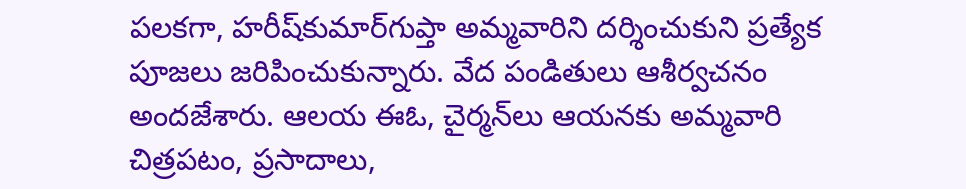పలకగా, హరీష్‌కుమార్‌గుప్తా అమ్మవారిని దర్శించుకుని ప్రత్యేక పూజలు జరిపించుకున్నారు. వేద పండితులు ఆశీర్వచనం అందజేశారు. ఆలయ ఈఓ, చైర్మన్‌లు ఆయనకు అమ్మవారి చిత్రపటం, ప్రసాదాలు,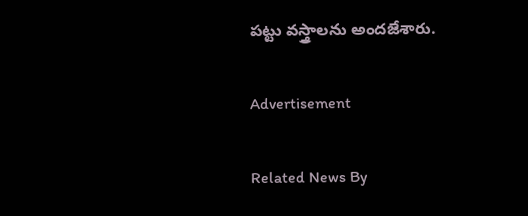పట్టు వస్త్రాలను అందజేశారు.

Advertisement

Related News By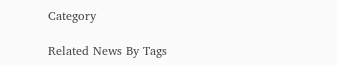Category

Related News By Tags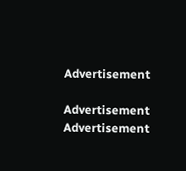Advertisement

Advertisement
Advertisement